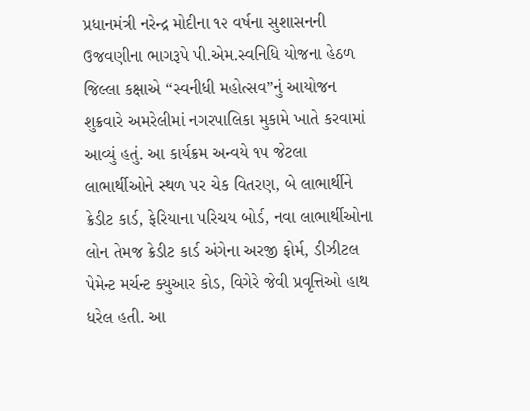પ્રધાનમંત્રી નરેન્દ્ર મોદીના ૧૨ વર્ષના સુશાસનની ઉજવણીના ભાગરૂપે પી.એમ.સ્વનિધિ યોજના હેઠળ જિલ્લા કક્ષાએ “સ્વનીધી મહોત્સવ”નું આયોજન શુક્રવારે અમરેલીમાં નગરપાલિકા મુકામે ખાતે કરવામાં આવ્યું હતું. આ કાર્યક્રમ અન્વયે ૧૫ જેટલા લાભાર્થીઓને સ્થળ પર ચેક વિતરણ, બે લાભાર્થીને ક્રેડીટ કાર્ડ, ફેરિયાના પરિચય બોર્ડ, નવા લાભાર્થીઓના લોન તેમજ ક્રેડીટ કાર્ડ અંગેના અરજી ફોર્મ, ડીઝીટલ પેમેન્ટ મર્ચન્ટ ક્યુઆર કોડ, વિગેરે જેવી પ્રવૃત્તિઓ હાથ ધરેલ હતી. આ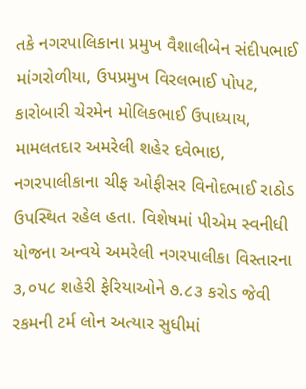તકે નગરપાલિકાના પ્રમુખ વૈશાલીબેન સંદીપભાઈ માંગરોળીયા, ઉપપ્રમુખ વિરલભાઈ પોપટ, કારોબારી ચેરમેન મોલિકભાઈ ઉપાધ્યાય, મામલતદાર અમરેલી શહેર દવેભાઇ, નગરપાલીકાના ચીફ ઓફીસર વિનોદભાઈ રાઠોડ ઉપસ્થિત રહેલ હતા. વિશેષમાં પીએમ સ્વનીધી યોજના અન્વયે અમરેલી નગરપાલીકા વિસ્તારના ૩,૦૫૮ શહેરી ફેરિયાઓને ૭.૮૩ કરોડ જેવી રકમની ટર્મ લોન અત્યાર સુધીમાં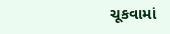ચૂકવામાં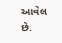આવેલ છે.